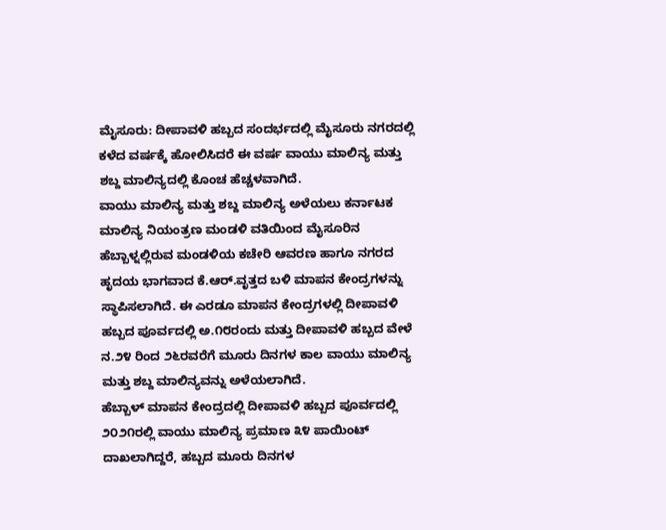ಮೈಸೂರು: ದೀಪಾವಳಿ ಹಬ್ಬದ ಸಂದರ್ಭದಲ್ಲಿ ಮೈಸೂರು ನಗರದಲ್ಲಿ ಕಳೆದ ವರ್ಷಕ್ಕೆ ಹೋಲಿಸಿದರೆ ಈ ವರ್ಷ ವಾಯು ಮಾಲಿನ್ಯ ಮತ್ತು ಶಬ್ದ ಮಾಲಿನ್ಯದಲ್ಲಿ ಕೊಂಚ ಹೆಚ್ಚಳವಾಗಿದೆ.
ವಾಯು ಮಾಲಿನ್ಯ ಮತ್ತು ಶಬ್ದ ಮಾಲಿನ್ಯ ಅಳೆಯಲು ಕರ್ನಾಟಕ ಮಾಲಿನ್ಯ ನಿಯಂತ್ರಣ ಮಂಡಳಿ ವತಿಯಿಂದ ಮೈಸೂರಿನ ಹೆಬ್ಬಾಳ್ನಲ್ಲಿರುವ ಮಂಡಳಿಯ ಕಚೇರಿ ಆವರಣ ಹಾಗೂ ನಗರದ ಹೃದಯ ಭಾಗವಾದ ಕೆ.ಆರ್.ವೃತ್ತದ ಬಳಿ ಮಾಪನ ಕೇಂದ್ರಗಳನ್ನು ಸ್ಥಾಪಿಸಲಾಗಿದೆ. ಈ ಎರಡೂ ಮಾಪನ ಕೇಂದ್ರಗಳಲ್ಲಿ ದೀಪಾವಳಿ ಹಬ್ಬದ ಪೂರ್ವದಲ್ಲಿ ಅ.೧೮ರಂದು ಮತ್ತು ದೀಪಾವಳಿ ಹಬ್ಬದ ವೇಳೆ ನ.೨೪ ರಿಂದ ೨೬ರವರೆಗೆ ಮೂರು ದಿನಗಳ ಕಾಲ ವಾಯು ಮಾಲಿನ್ಯ ಮತ್ತು ಶಬ್ದ ಮಾಲಿನ್ಯವನ್ನು ಅಳೆಯಲಾಗಿದೆ.
ಹೆಬ್ಬಾಳ್ ಮಾಪನ ಕೇಂದ್ರದಲ್ಲಿ ದೀಪಾವಳಿ ಹಬ್ಬದ ಪೂರ್ವದಲ್ಲಿ ೨೦೨೧ರಲ್ಲಿ ವಾಯು ಮಾಲಿನ್ಯ ಪ್ರಮಾಣ ೩೪ ಪಾಯಿಂಟ್ ದಾಖಲಾಗಿದ್ದರೆ, ಹಬ್ಬದ ಮೂರು ದಿನಗಳ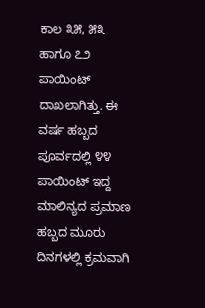ಕಾಲ ೩೫, ೫೩ ಹಾಗೂ ೭೨ ಪಾಯಿಂಟ್ ದಾಖಲಾಗಿತ್ತು. ಈ ವರ್ಷ ಹಬ್ಬದ ಪೂರ್ವದಲ್ಲಿ ೪೪ ಪಾಯಿಂಟ್ ಇದ್ದ ಮಾಲಿನ್ಯದ ಪ್ರಮಾಣ ಹಬ್ಬದ ಮೂರು ದಿನಗಳಲ್ಲಿ ಕ್ರಮವಾಗಿ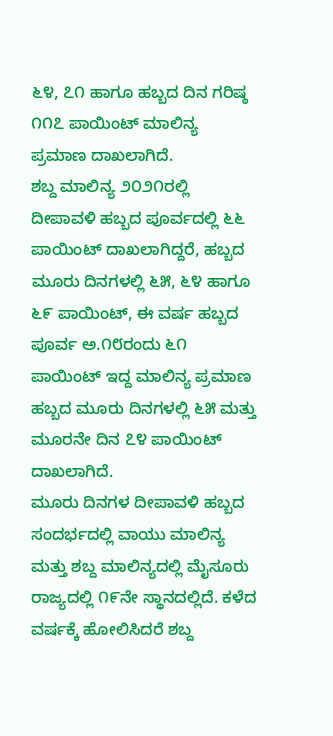೬೪, ೭೧ ಹಾಗೂ ಹಬ್ಬದ ದಿನ ಗರಿಷ್ಠ ೧೧೭ ಪಾಯಿಂಟ್ ಮಾಲಿನ್ಯ ಪ್ರಮಾಣ ದಾಖಲಾಗಿದೆ.
ಶಬ್ದ ಮಾಲಿನ್ಯ ೨೦೨೧ರಲ್ಲಿ ದೀಪಾವಳಿ ಹಬ್ಬದ ಪೂರ್ವದಲ್ಲಿ ೬೬ ಪಾಯಿಂಟ್ ದಾಖಲಾಗಿದ್ದರೆ, ಹಬ್ಬದ ಮೂರು ದಿನಗಳಲ್ಲಿ ೬೫, ೬೪ ಹಾಗೂ ೬೯ ಪಾಯಿಂಟ್, ಈ ವರ್ಷ ಹಬ್ಬದ ಪೂರ್ವ ಅ.೧೮ರಂದು ೬೧ ಪಾಯಿಂಟ್ ಇದ್ದ ಮಾಲಿನ್ಯ ಪ್ರಮಾಣ ಹಬ್ಬದ ಮೂರು ದಿನಗಳಲ್ಲಿ ೬೫ ಮತ್ತು ಮೂರನೇ ದಿನ ೭೪ ಪಾಯಿಂಟ್ ದಾಖಲಾಗಿದೆ.
ಮೂರು ದಿನಗಳ ದೀಪಾವಳಿ ಹಬ್ಬದ ಸಂದರ್ಭದಲ್ಲಿ ವಾಯು ಮಾಲಿನ್ಯ ಮತ್ತು ಶಬ್ದ ಮಾಲಿನ್ಯದಲ್ಲಿ ಮೈಸೂರು ರಾಜ್ಯದಲ್ಲಿ ೧೯ನೇ ಸ್ಥಾನದಲ್ಲಿದೆ. ಕಳೆದ ವರ್ಷಕ್ಕೆ ಹೋಲಿಸಿದರೆ ಶಬ್ದ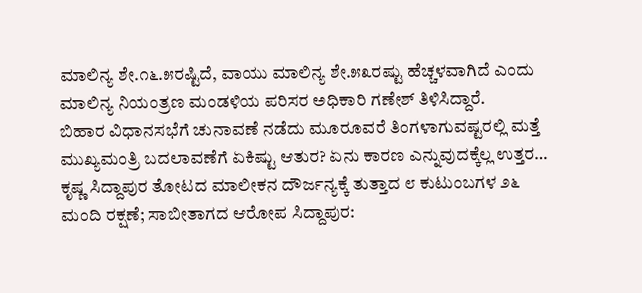ಮಾಲಿನ್ಯ ಶೇ.೧೬.೫ರಷ್ಟಿದೆ, ವಾಯು ಮಾಲಿನ್ಯ ಶೇ.೫೩ರಷ್ಟು ಹೆಚ್ಚಳವಾಗಿದೆ ಎಂದು ಮಾಲಿನ್ಯ ನಿಯಂತ್ರಣ ಮಂಡಳಿಯ ಪರಿಸರ ಅಧಿಕಾರಿ ಗಣೇಶ್ ತಿಳಿಸಿದ್ದಾರೆ.
ಬಿಹಾರ ವಿಧಾನಸಭೆಗೆ ಚುನಾವಣೆ ನಡೆದು ಮೂರೂವರೆ ತಿಂಗಳಾಗುವಷ್ಟರಲ್ಲಿ ಮತ್ತೆ ಮುಖ್ಯಮಂತ್ರಿ ಬದಲಾವಣೆಗೆ ಏಕಿಷ್ಟು ಆತುರ? ಏನು ಕಾರಣ ಎನ್ನುವುದಕ್ಕೆಲ್ಲ ಉತ್ತರ…
ಕೃಷ್ಣ ಸಿದ್ದಾಪುರ ತೋಟದ ಮಾಲೀಕನ ದೌರ್ಜನ್ಯಕ್ಕೆ ತುತ್ತಾದ ೮ ಕುಟುಂಬಗಳ ೨೬ ಮಂದಿ ರಕ್ಷಣೆ; ಸಾಬೀತಾಗದ ಆರೋಪ ಸಿದ್ದಾಪುರ: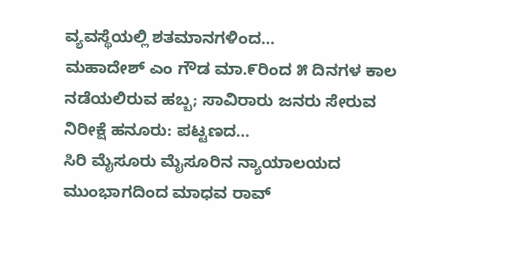ವ್ಯವಸ್ಥೆಯಲ್ಲಿ ಶತಮಾನಗಳಿಂದ…
ಮಹಾದೇಶ್ ಎಂ ಗೌಡ ಮಾ.೯ರಿಂದ ೫ ದಿನಗಳ ಕಾಲ ನಡೆಯಲಿರುವ ಹಬ್ಬ; ಸಾವಿರಾರು ಜನರು ಸೇರುವ ನಿರೀಕ್ಷೆ ಹನೂರು: ಪಟ್ಟಣದ…
ಸಿರಿ ಮೈಸೂರು ಮೈಸೂರಿನ ನ್ಯಾಯಾಲಯದ ಮುಂಭಾಗದಿಂದ ಮಾಧವ ರಾವ್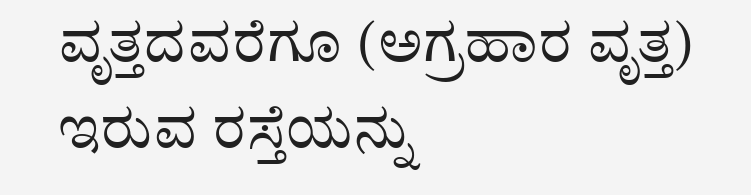ವೃತ್ತದವರೆಗೂ (ಅಗ್ರಹಾರ ವೃತ್ತ) ಇರುವ ರಸ್ತೆಯನ್ನು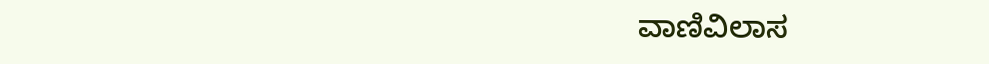ವಾಣಿವಿಲಾಸ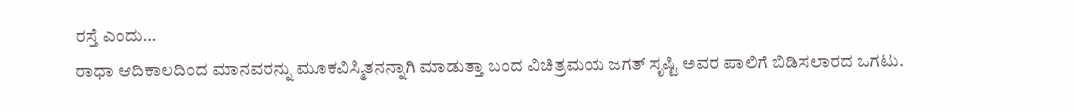ರಸ್ತೆ ಎಂದು…
ರಾಧಾ ಆದಿಕಾಲದಿಂದ ಮಾನವರನ್ನು ಮೂಕವಿಸ್ಮಿತನನ್ನಾಗಿ ಮಾಡುತ್ತಾ ಬಂದ ವಿಚಿತ್ರಮಯ ಜಗತ್ ಸೃಷ್ಟಿ ಅವರ ಪಾಲಿಗೆ ಬಿಡಿಸಲಾರದ ಒಗಟು.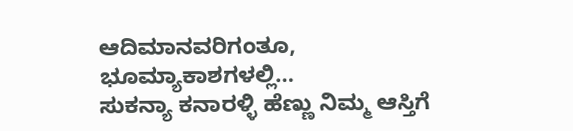ಆದಿಮಾನವರಿಗಂತೂ, ಭೂಮ್ಯಾಕಾಶಗಳಲ್ಲಿ…
ಸುಕನ್ಯಾ ಕನಾರಳ್ಳಿ ಹೆಣ್ಣು ನಿಮ್ಮ ಆಸ್ತಿಗೆ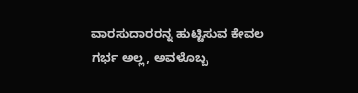ವಾರಸುದಾರರನ್ನ ಹುಟ್ಟಿಸುವ ಕೇವಲ ಗರ್ಭ ಅಲ್ಲ, ಅವಳೊಬ್ಬ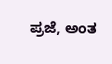ಪ್ರಜೆ, ಅಂತ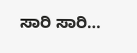ಸಾರಿ ಸಾರಿ…